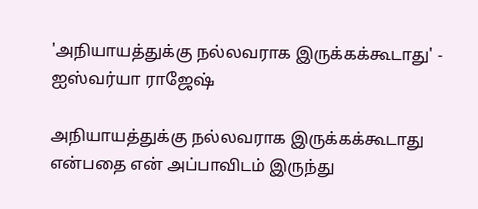'அநியாயத்துக்கு நல்லவராக இருக்கக்கூடாது' - ஐஸ்வர்யா ராஜேஷ்

அநியாயத்துக்கு நல்லவராக இருக்கக்கூடாது என்பதை என் அப்பாவிடம் இருந்து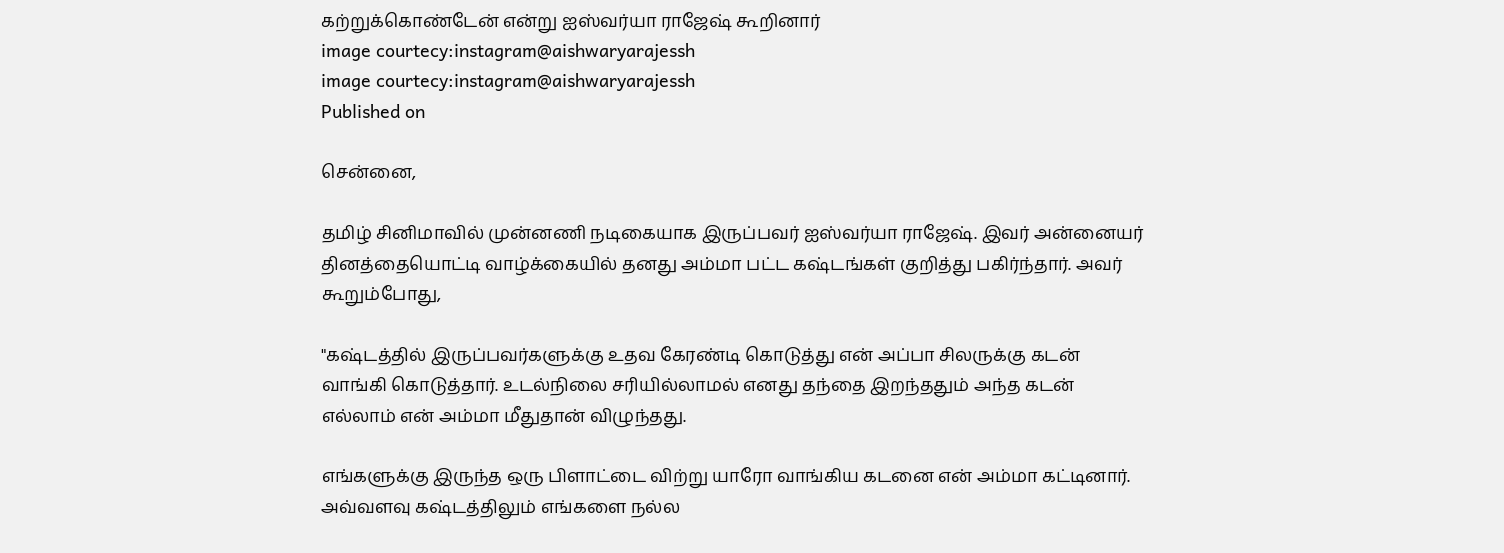கற்றுக்கொண்டேன் என்று ஐஸ்வர்யா ராஜேஷ் கூறினார்
image courtecy:instagram@aishwaryarajessh
image courtecy:instagram@aishwaryarajessh
Published on

சென்னை,

தமிழ் சினிமாவில் முன்னணி நடிகையாக இருப்பவர் ஐஸ்வர்யா ராஜேஷ். இவர் அன்னையர் தினத்தையொட்டி வாழ்க்கையில் தனது அம்மா பட்ட கஷ்டங்கள் குறித்து பகிர்ந்தார். அவர் கூறும்போது,

"கஷ்டத்தில் இருப்பவர்களுக்கு உதவ கேரண்டி கொடுத்து என் அப்பா சிலருக்கு கடன் வாங்கி கொடுத்தார். உடல்நிலை சரியில்லாமல் எனது தந்தை இறந்ததும் அந்த கடன் எல்லாம் என் அம்மா மீதுதான் விழுந்தது.

எங்களுக்கு இருந்த ஒரு பிளாட்டை விற்று யாரோ வாங்கிய கடனை என் அம்மா கட்டினார். அவ்வளவு கஷ்டத்திலும் எங்களை நல்ல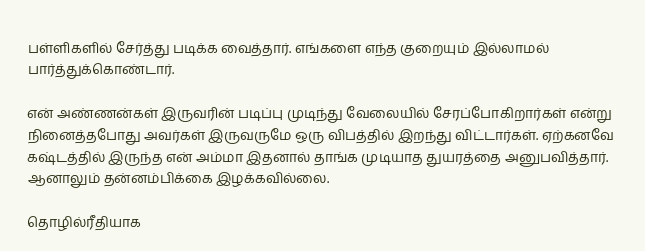பள்ளிகளில் சேர்த்து படிக்க வைத்தார். எங்களை எந்த குறையும் இல்லாமல் பார்த்துக்கொண்டார்.

என் அண்ணன்கள் இருவரின் படிப்பு முடிந்து வேலையில் சேரப்போகிறார்கள் என்று நினைத்தபோது அவர்கள் இருவருமே ஒரு விபத்தில் இறந்து விட்டார்கள். ஏற்கனவே கஷ்டத்தில் இருந்த என் அம்மா இதனால் தாங்க முடியாத துயரத்தை அனுபவித்தார். ஆனாலும் தன்னம்பிக்கை இழக்கவில்லை.

தொழில்ரீதியாக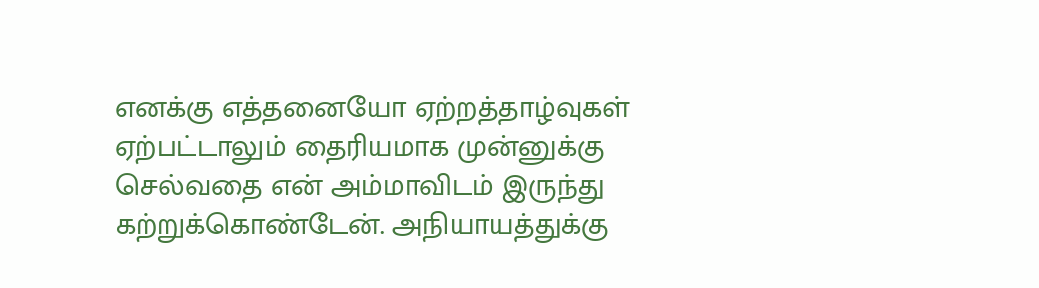எனக்கு எத்தனையோ ஏற்றத்தாழ்வுகள் ஏற்பட்டாலும் தைரியமாக முன்னுக்கு செல்வதை என் அம்மாவிடம் இருந்து கற்றுக்கொண்டேன். அநியாயத்துக்கு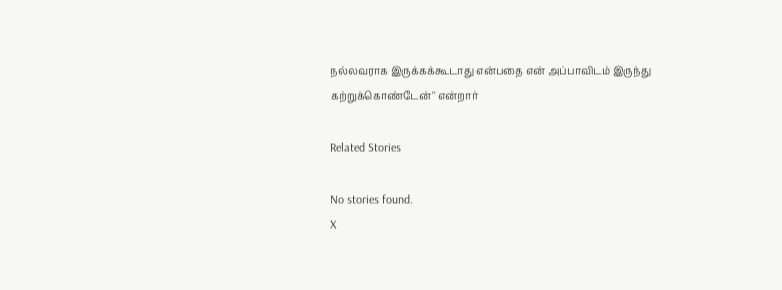நல்லவராக இருக்கக்கூடாது என்பதை என் அப்பாவிடம் இருந்து கற்றுக்கொண்டேன்'' என்றார்

Related Stories

No stories found.
X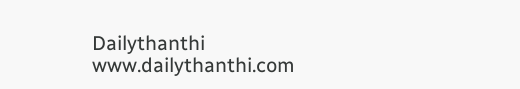Dailythanthi
www.dailythanthi.com